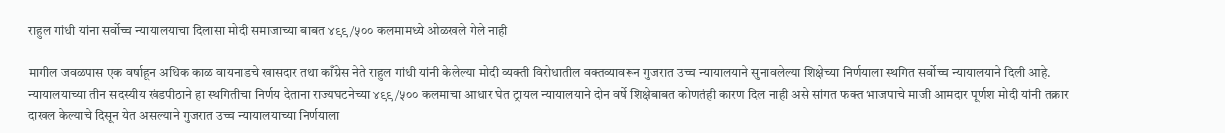राहुल गांधी यांना सर्वोच्च न्यायालयाचा दिलासा मोदी समाजाच्या बाबत ४९९/५०० कलमामध्ये ओळखले गेले नाही

मागील जवळपास एक वर्षाहून अधिक काळ वायनाडचे खासदार तथा काँग्रेस नेते राहुल गांधी यांनी केलेल्या मोदी व्यक्ती विरोधातील वक्तव्यावरून गुजरात उच्च न्यायालयाने सुनावलेल्या शिक्षेच्या निर्णयाला स्थगित सर्वोच्च न्यायालयाने दिली आहे. न्यायालयाच्या तीन सदस्यीय खंडपीठाने हा स्थगितीचा निर्णय देताना राज्यघटनेच्या ४९९/५०० कलमाचा आधार घेत ट्रायल न्यायालयाने दोन वर्षे शिक्षेबाबत कोणतंही कारण दिल नाही असे सांगत फक्त भाजपाचे माजी आमदार पूर्णश मोदी यांनी तक्रार दाखल केल्याचे दिसून येत असल्याने गुजरात उच्च न्यायालयाच्या निर्णयाला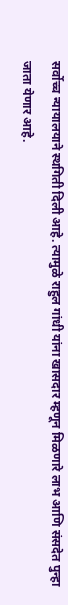सर्वोच्च न्यायालयाने स्थगिती दिली आहे. त्यामुळे राहुल गांधी यांना खासदार म्हणून मिळणारे लाभ आणि संसदेत पुन्हा जाता येणार आहे.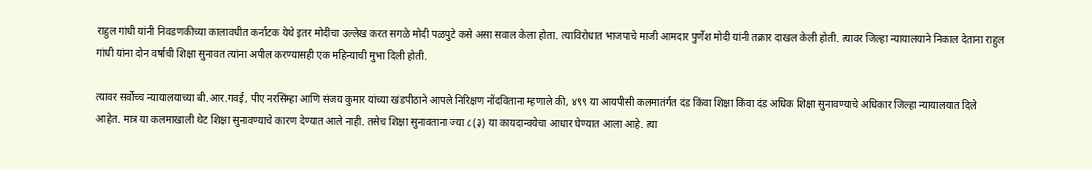राहुल गांधी यांनी निवडणकीच्या कालावधीत कर्नाटक येथे इतर मोदींचा उल्लेख करत सगळे मोदी पळपुटे कसे असा सवाल केला होता. त्याविरोधात भाजपाचे माजी आमदार पुर्णेश मोदी यांनी तक्रार दाखल केली होती. त्यावर जिल्हा न्यायालयाने निकाल देताना राहुल गांधी यांना दोन वर्षाची शिक्षा सुनावत त्यांना अपील करण्यासही एक महिन्याची मुभा दिली होती.

त्यावर सर्वोच्च न्यायालयाच्या बी.आर.गवई, पीए नरसिंम्हा आणि संजय कुमार यांच्या खंडपीठाने आपले निरिक्षण नोंदविताना म्हणाले की, ४९९ या आयपीसी कलमातंर्गत दंड किंवा शिक्षा किंवा दंड अधिक शिक्षा सुनावण्याचे अधिकार जिल्हा न्यायालयात दिले आहेत. मात्र या कलमाखाली थेट शिक्षा सुनावण्याचे कारण देण्यात आले नाही. तसेच शिक्षा सुनावताना ज्या ८(३) या कायदान्वयेचा आधार घेण्यात आला आहे. त्या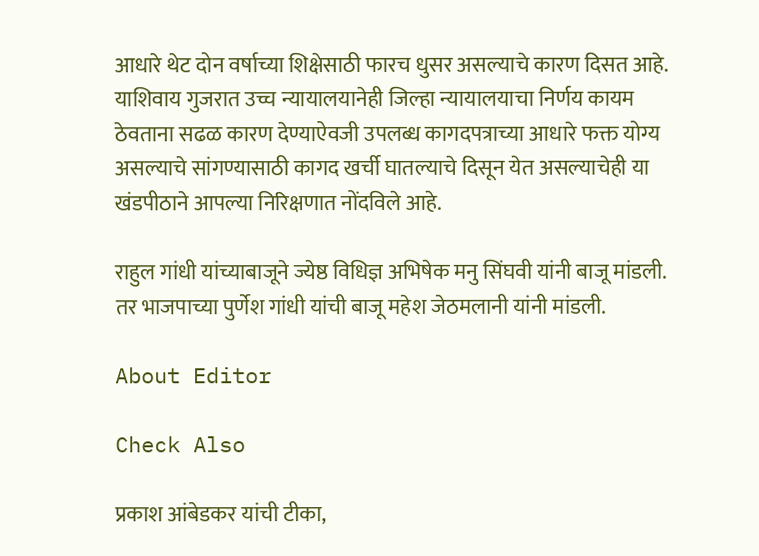आधारे थेट दोन वर्षाच्या शिक्षेसाठी फारच धुसर असल्याचे कारण दिसत आहे. याशिवाय गुजरात उच्च न्यायालयानेही जिल्हा न्यायालयाचा निर्णय कायम ठेवताना सढळ कारण देण्याऐवजी उपलब्ध कागदपत्राच्या आधारे फक्त योग्य असल्याचे सांगण्यासाठी कागद खर्ची घातल्याचे दिसून येत असल्याचेही या खंडपीठाने आपल्या निरिक्षणात नोंदविले आहे.

राहुल गांधी यांच्याबाजूने ज्येष्ठ विधिज्ञ अभिषेक मनु सिंघवी यांनी बाजू मांडली. तर भाजपाच्या पुर्णेश गांधी यांची बाजू महेश जेठमलानी यांनी मांडली.

About Editor

Check Also

प्रकाश आंबेडकर यांची टीका,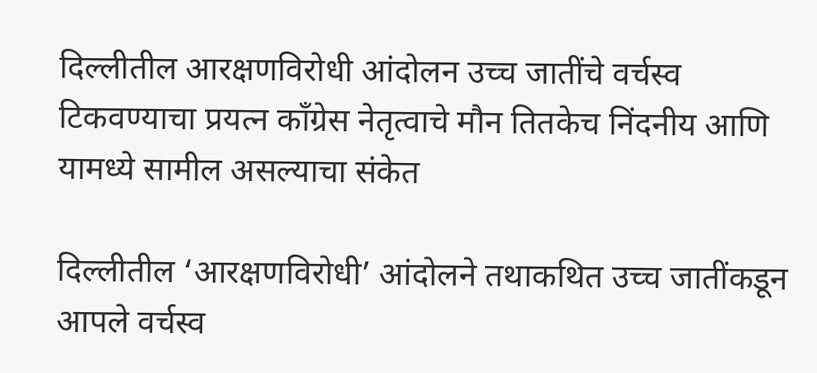दिल्लीतील आरक्षणविरोधी आंदोलन उच्च जातींचे वर्चस्व टिकवण्याचा प्रयत्न काँग्रेस नेतृत्वाचे मौन तितकेच निंदनीय आणि यामध्ये सामील असल्याचा संकेत

दिल्लीतील ‘आरक्षणविरोधी’ आंदोलने तथाकथित उच्च जातींकडून आपले वर्चस्व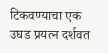टिकवण्याचा एक उघड प्रयत्न दर्शवत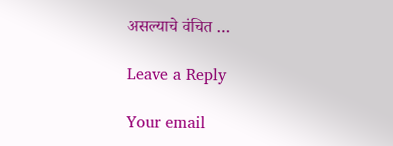असल्याचे वंचित …

Leave a Reply

Your email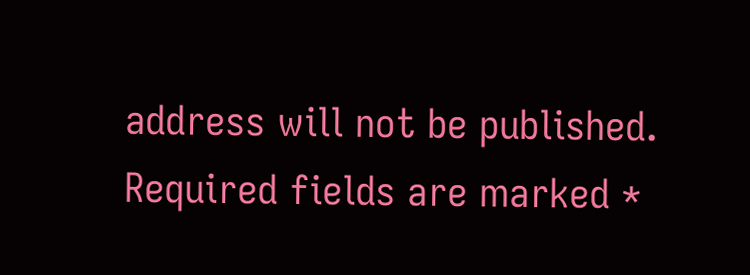address will not be published. Required fields are marked *